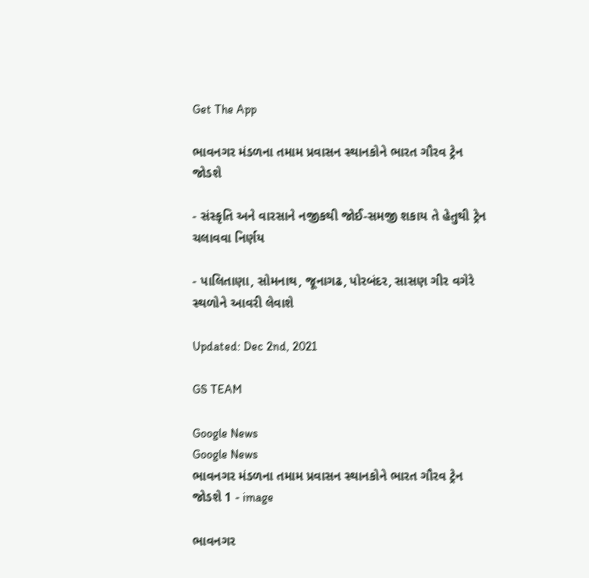Get The App

ભાવનગર મંડળના તમામ પ્રવાસન સ્થાનકોને ભારત ગૌરવ ટ્રેન જોડશે

- સંસ્કૃતિ અને વારસાને નજીકથી જોઈ-સમજી શકાય તે હેતુથી ટ્રેન ચલાવવા નિર્ણય

- પાલિતાણા, સોમનાથ, જૂનાગઢ, પોરબંદર, સાસણ ગીર વગેરે સ્થળોને આવરી લેવાશે

Updated: Dec 2nd, 2021

GS TEAM

Google News
Google News
ભાવનગર મંડળના તમામ પ્રવાસન સ્થાનકોને ભારત ગૌરવ ટ્રેન જોડશે 1 - image

ભાવનગર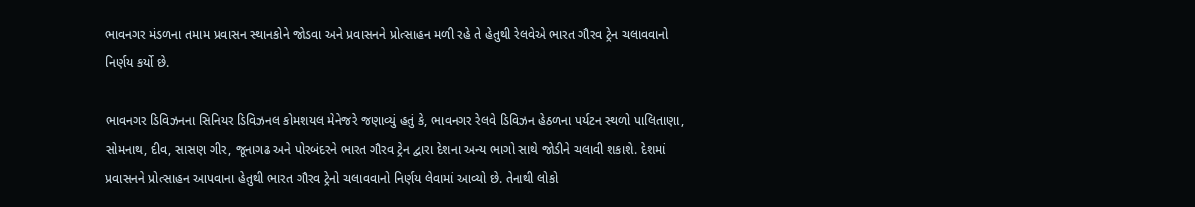ભાવનગર મંડળના તમામ પ્રવાસન સ્થાનકોને જોડવા અને પ્રવાસનને પ્રોત્સાહન મળી રહે તે હેતુથી રેલવેએ ભારત ગૌરવ ટ્રેન ચલાવવાનો નિર્ણય કર્યો છે.

ભાવનગર ડિવિઝનના સિનિયર ડિવિઝનલ કોમશયલ મેનેજરે જણાવ્યું હતું કે, ભાવનગર રેલવે ડિવિઝન હેઠળના પર્યટન સ્થળો પાલિતાણા, સોમનાથ, દીવ, સાસણ ગીર, જૂનાગઢ અને પોરબંદરને ભારત ગૌરવ ટ્રેન દ્વારા દેશના અન્ય ભાગો સાથે જોડીને ચલાવી શકાશે. દેશમાં પ્રવાસનને પ્રોત્સાહન આપવાના હેતુથી ભારત ગૌરવ ટ્રેનો ચલાવવાનો નિર્ણય લેવામાં આવ્યો છે. તેનાથી લોકો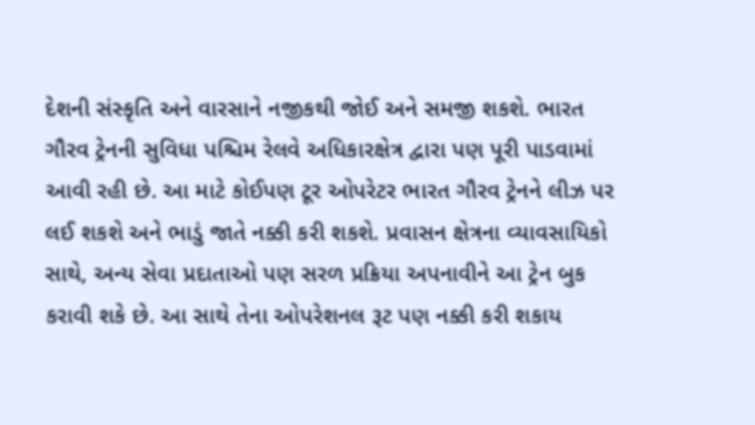દેશની સંસ્કૃતિ અને વારસાને નજીકથી જોઈ અને સમજી શકશે. ભારત ગૌરવ ટ્રેનની સુવિધા પશ્ચિમ રેલવે અધિકારક્ષેત્ર દ્વારા પણ પૂરી પાડવામાં આવી રહી છે. આ માટે કોઈપણ ટૂર ઓપરેટર ભારત ગૌરવ ટ્રેનને લીઝ પર લઈ શકશે અને ભાડું જાતે નક્કી કરી શકશે. પ્રવાસન ક્ષેત્રના વ્યાવસાયિકો સાથે, અન્ય સેવા પ્રદાતાઓ પણ સરળ પ્રક્રિયા અપનાવીને આ ટ્રેન બુક કરાવી શકે છે. આ સાથે તેના ઓપરેશનલ રૂટ પણ નક્કી કરી શકાય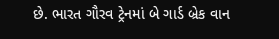છે. ભારત ગૌરવ ટ્રેનમાં બે ગાર્ડ બ્રેક વાન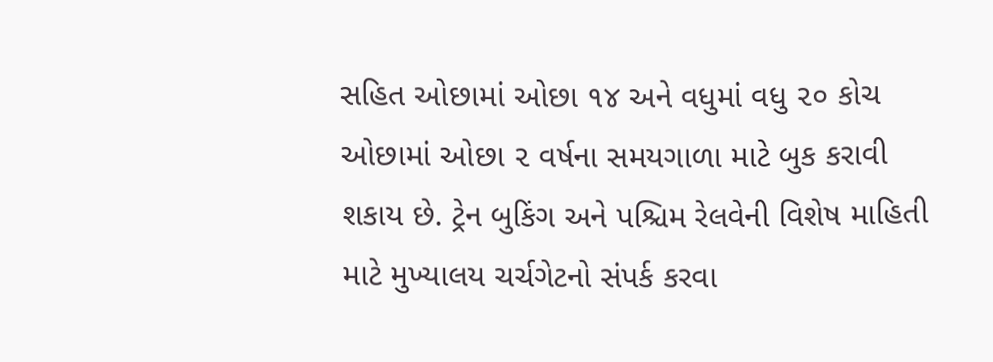સહિત ઓછામાં ઓછા ૧૪ અને વધુમાં વધુ ૨૦ કોચ ઓછામાં ઓછા ૨ વર્ષના સમયગાળા માટે બુક કરાવી શકાય છે. ટ્રેન બુકિંગ અને પશ્ચિમ રેલવેની વિશેષ માહિતી માટે મુખ્યાલય ચર્ચગેટનો સંપર્ક કરવા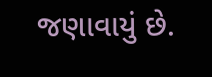જણાવાયું છે.